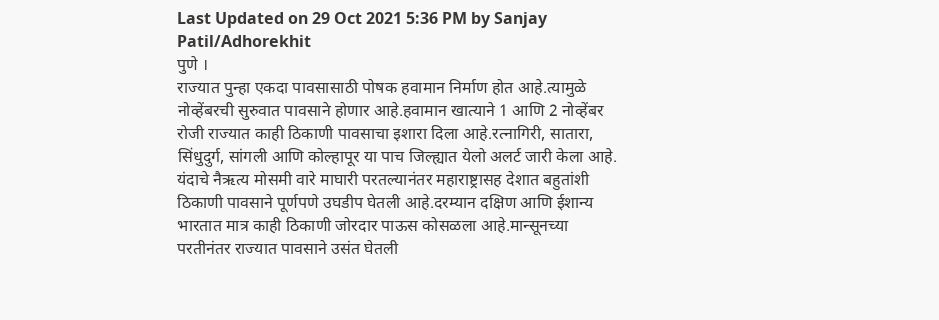Last Updated on 29 Oct 2021 5:36 PM by Sanjay Patil/Adhorekhit
पुणे ।
राज्यात पुन्हा एकदा पावसासाठी पोषक हवामान निर्माण होत आहे.त्यामुळे नोव्हेंबरची सुरुवात पावसाने होणार आहे.हवामान खात्याने 1 आणि 2 नोव्हेंबर रोजी राज्यात काही ठिकाणी पावसाचा इशारा दिला आहे.रत्नागिरी, सातारा, सिंधुदुर्ग, सांगली आणि कोल्हापूर या पाच जिल्ह्यात येलो अलर्ट जारी केला आहे.
यंदाचे नैऋत्य मोसमी वारे माघारी परतल्यानंतर महाराष्ट्रासह देशात बहुतांशी ठिकाणी पावसाने पूर्णपणे उघडीप घेतली आहे.दरम्यान दक्षिण आणि ईशान्य भारतात मात्र काही ठिकाणी जोरदार पाऊस कोसळला आहे.मान्सूनच्या परतीनंतर राज्यात पावसाने उसंत घेतली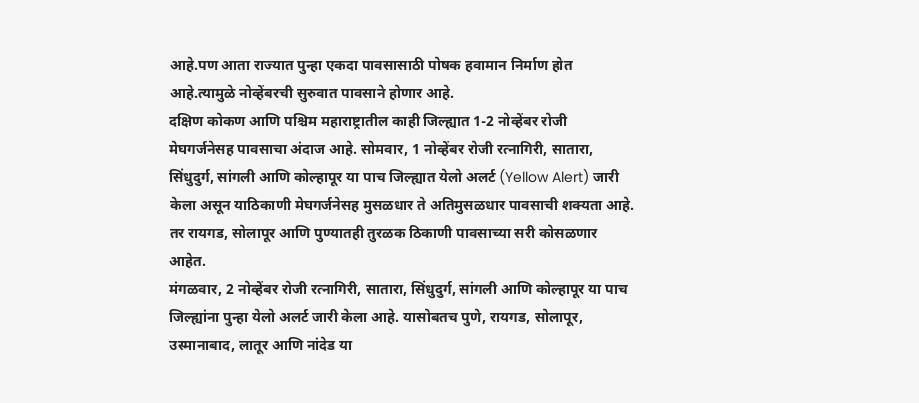आहे.पण आता राज्यात पुन्हा एकदा पावसासाठी पोषक हवामान निर्माण होत आहे.त्यामुळे नोव्हेंबरची सुरुवात पावसाने होणार आहे.
दक्षिण कोकण आणि पश्चिम महाराष्ट्रातील काही जिल्ह्यात 1-2 नोव्हेंबर रोजी मेघगर्जनेसह पावसाचा अंदाज आहे. सोमवार, 1 नोव्हेंबर रोजी रत्नागिरी, सातारा, सिंधुदुर्ग, सांगली आणि कोल्हापूर या पाच जिल्ह्यात येलो अलर्ट (Yellow Alert) जारी केला असून याठिकाणी मेघगर्जनेसह मुसळधार ते अतिमुसळधार पावसाची शक्यता आहे. तर रायगड, सोलापूर आणि पुण्यातही तुरळक ठिकाणी पावसाच्या सरी कोसळणार आहेत.
मंगळवार, 2 नोव्हेंबर रोजी रत्नागिरी, सातारा, सिंधुदुर्ग, सांगली आणि कोल्हापूर या पाच जिल्ह्यांना पुन्हा येलो अलर्ट जारी केला आहे. यासोबतच पुणे, रायगड, सोलापूर, उस्मानाबाद, लातूर आणि नांदेड या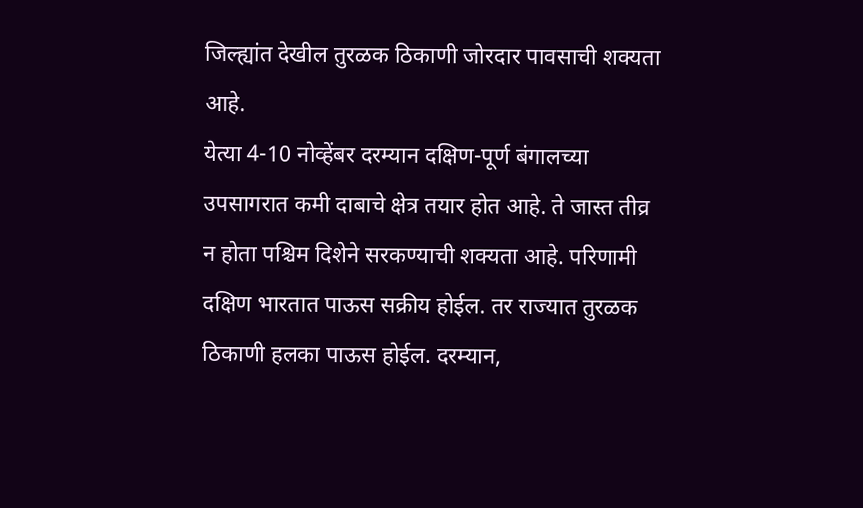जिल्ह्यांत देखील तुरळक ठिकाणी जोरदार पावसाची शक्यता आहे.
येत्या 4-10 नोव्हेंबर दरम्यान दक्षिण-पूर्ण बंगालच्या उपसागरात कमी दाबाचे क्षेत्र तयार होत आहे. ते जास्त तीव्र न होता पश्चिम दिशेने सरकण्याची शक्यता आहे. परिणामी दक्षिण भारतात पाऊस सक्रीय होईल. तर राज्यात तुरळक ठिकाणी हलका पाऊस होईल. दरम्यान,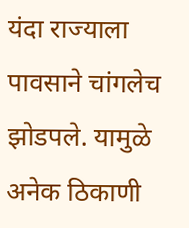यंदा राज्याला पावसाने चांगलेच झोडपले. यामुळे अनेक ठिकाणी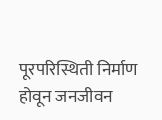पूरपरिस्थिती निर्माण होवून जनजीवन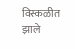विस्कळीत झाले